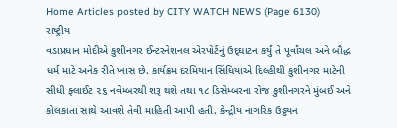Home Articles posted by CITY WATCH NEWS (Page 6130)
રાષ્ટ્રીય
વડાપ્રધાન મોદીએ કુશીનગર ઈન્ટરનેશનલ એરપોર્ટનું ઉદ્‌ઘાટન કર્યું તે પૂર્વાંચલ અને બૌદ્ધ ધર્મ માટે અનેક રીતે ખાસ છે. કાર્યક્રમ દરમિયાન સિંધિયાએ દિલ્હીથી કુશીનગર માટેની સીધી ફ્લાઈટ ૨૬ નવેમ્બરથી શરૂ થશે તથા ૧૮ ડિસેમ્બરના રોજ કુશીનગરને મુંબઈ અને કોલકાતા સાથે આવશે તેવી માહિતી આપી હતી. કેન્દ્રીય નાગરિક ઉડ્ડયન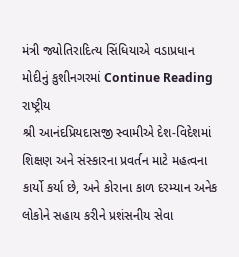મંત્રી જ્યોતિરાદિત્ય સિંધિયાએ વડાપ્રધાન મોદીનું કુશીનગરમાં Continue Reading
રાષ્ટ્રીય
શ્રી આનંદપ્રિયદાસજી સ્વામીએ દેશ-વિદેશમાં શિક્ષણ અને સંસ્કારના પ્રવર્તન માટે મહત્વના કાર્યો કર્યા છે, અને કોરાના કાળ દરમ્યાન અનેક લોકોને સહાય કરીને પ્રશંસનીય સેવા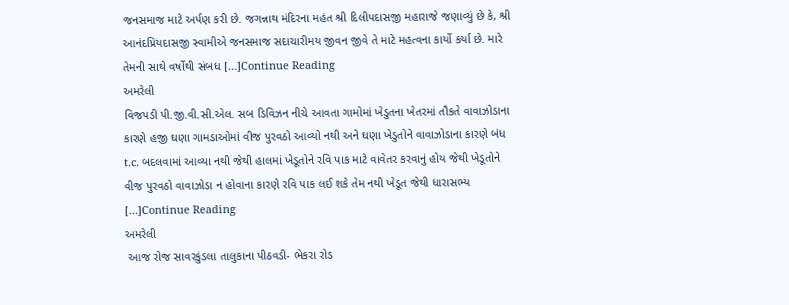જનસમાજ માટે અર્પણ કરી છે. જગન્નાથ મંદિરના મહંત શ્રી દિલીપદાસજી મહારાજે જણાવ્યું છે કે, શ્રી આનંદપ્રિયદાસજી સ્વામીએ જનસમાજ સદાચારીમય જીવન જીવે તે માટે મહત્વના કાર્યો કર્યા છે. મારે તેમની સાથે વર્ષોથી સંબધ […]Continue Reading
અમરેલી
વિજપડી પી.જી.વી.સી.એલ. સબ ડિવિઝન નીચે આવતા ગામોમાં ખેડુતના ખેતરમાં તૌકતે વાવાઝોડાના કારણે હજી ઘણા ગામડાઓમાં વીજ પુરવઠો આવ્યો નથી અને ઘણા ખેડુતોને વાવાઝોડાના કારણે બંધ t.c. બદલવામાં આવ્યા નથી જેથી હાલમાં ખેડૂતોને રવિ પાક માટે વાવેતર કરવાનું હોય જેથી ખેડૂતોને વીજ પુરવઠો વાવાઝોડા ન હોવાના કારણે રવિ પાક લઈ શકે તેમ નથી ખેડૂત જેથી ધારાસભ્ય […]Continue Reading
અમરેલી
 આજ રોજ સાવરકુંડલા તાલુકાના પીઠવડી- ભેકરા રોડ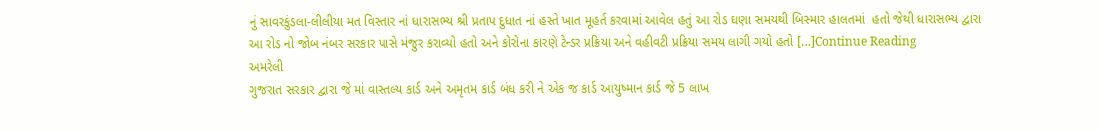નું સાવરકુંડલા-લીલીયા મત વિસ્તાર નાં ધારાસભ્ય શ્રી પ્રતાપ દુધાત નાં હસ્તે ખાત મૂહર્ત કરવામાં આવેલ હતું આ રોડ ઘણા સમયથી બિસ્માર હાલતમાં  હતો જેથી ધારાસભ્ય દ્વારા આ રોડ નો જોબ નંબર સરકાર પાસે મંજુર કરાવ્યો હતો અને કોરોના કારણે ટેન્ડર પ્રક્રિયા અને વહીવટી પ્રક્રિયા સમય લાગી ગયો હતો […]Continue Reading
અમરેલી
ગુજરાત સરકાર દ્વારા જે માં વાસ્તલ્ય કાર્ડ અને અમૃતમ કાર્ડ બંધ કરી ને એક જ કાર્ડ આયુષ્માન કાર્ડ જે 5 લાખ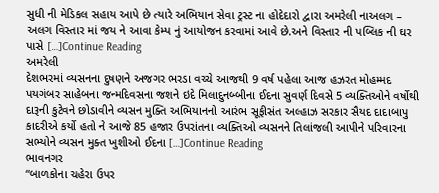સુધી ની મેડિકલ સહાય આપે છે ત્યારે અભિયાન સેવા ટ્રસ્ટ ના હોદેદારો દ્વારા અમરેલી નાઅલગ – અલગ વિસ્તાર માં જય ને આવા કેમ્પ નું આયોજન કરવામાં આવે છે.અને વિસ્તાર ની પબ્લિક ની ઘર પાસે […]Continue Reading
અમરેલી
દેશભરમાં વ્યસનના દુષણને અજગર ભરડા વચ્ચે આજથી 9 વર્ષ પહેલા આજ હઝરત મોહમ્મદ પયગંબર સાહેબના જન્મદિવસના જશને ઇદે મિલાદુનબ્બીના ઈદના સુવર્ણ દિવસે 5 વ્યક્તિઓને વર્ષોથી દારૂની કુટેવને છોડાવીને વ્યસન મુક્તિ અભિયાનનો આરંભ સૂફીસંત અલ્હાઝ સરકાર સૈયદ દાદાબાપુ કાદરીએ કર્યો હતો ને આજે 85 હજાર ઉપરાંતના વ્યક્તિઓ વ્યસનને તિલાંજલી આપીને પરિવારના સભ્યોને વ્યસન મુક્ત ખુશીઓ ઈદના […]Continue Reading
ભાવનગર
“બાળકોના ચહેરા ઉપર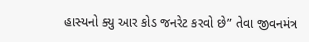હાસ્યનો ક્યુ આર કોડ જનરેટ કરવો છે” તેવા જીવનમંત્ર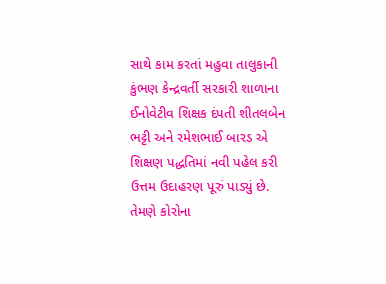સાથે કામ કરતાં મહુવા તાલુકાની કુંભણ કેન્દ્રવર્તી સરકારી શાળાના ઈનોવેટીવ શિક્ષક દંપતી શીતલબેન    ભટ્ટી અને રમેશભાઈ બારડ એ શિક્ષણ પદ્ધતિમાં નવી પહેલ કરી ઉત્તમ ઉદાહરણ પૂરું પાડ્યું છે. તેમણે કોરોના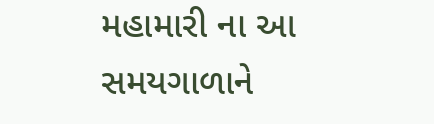મહામારી ના આ સમયગાળાને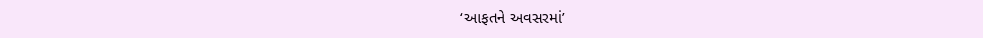‘આફતને અવસરમાં’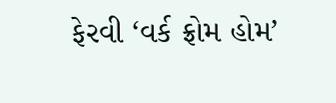ફેરવી ‘વર્ક ફ્રોમ હોમ’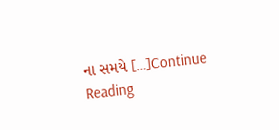ના સમયે […]Continue Reading